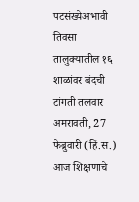पटसंख्येअभावी तिवसा तालुक्यातील १६ शाळांवर बंदची टांगती तलवार
अमरावती, 27 फेब्रुवारी (हिं.स.) आज शिक्षणाचे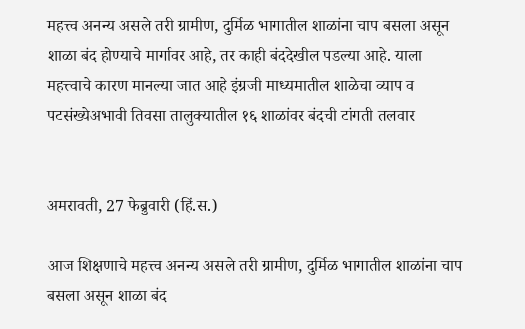महत्त्व अनन्य असले तरी ग्रामीण, दुर्मिळ भागातील शाळांना चाप बसला असून शाळा बंद होण्याचे मार्गावर आहे, तर काही बंददेखील पडल्या आहे. याला महत्त्वाचे कारण मानल्या जात आहे इंग्रजी माध्यमातील शाळेचा व्याप व
पटसंख्येअभावी तिवसा तालुक्यातील १६ शाळांवर बंदची टांगती तलवार


अमरावती, 27 फेब्रुवारी (हिं.स.)

आज शिक्षणाचे महत्त्व अनन्य असले तरी ग्रामीण, दुर्मिळ भागातील शाळांना चाप बसला असून शाळा बंद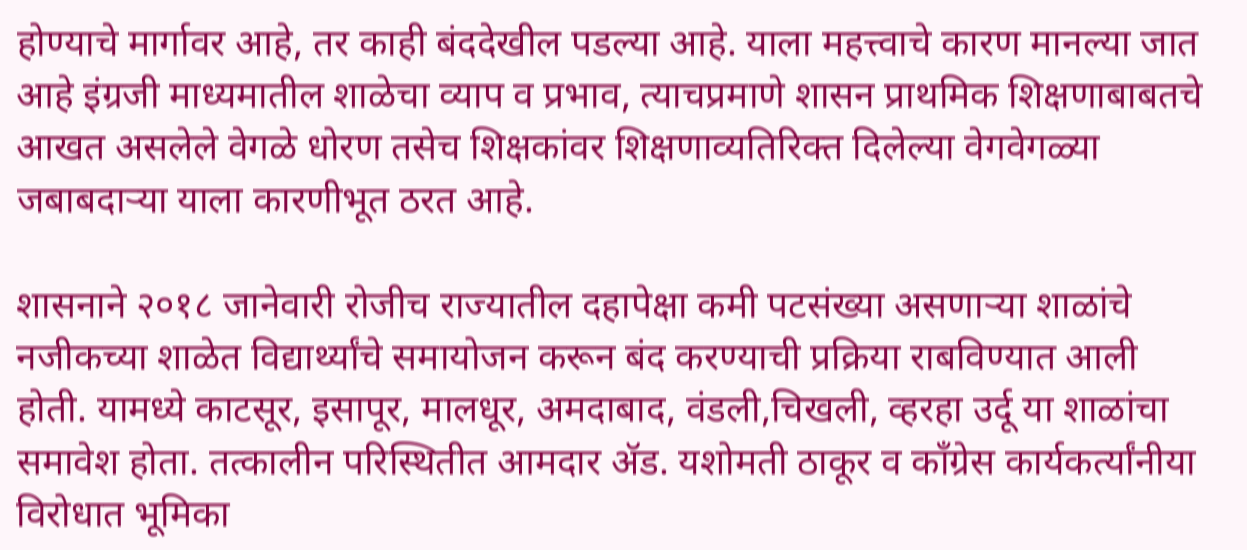होण्याचे मार्गावर आहे, तर काही बंददेखील पडल्या आहे. याला महत्त्वाचे कारण मानल्या जात आहे इंग्रजी माध्यमातील शाळेचा व्याप व प्रभाव, त्याचप्रमाणे शासन प्राथमिक शिक्षणाबाबतचे आखत असलेले वेगळे धोरण तसेच शिक्षकांवर शिक्षणाव्यतिरिक्त दिलेल्या वेगवेगळ्या जबाबदाऱ्या याला कारणीभूत ठरत आहे.

शासनाने २०१८ जानेवारी रोजीच राज्यातील दहापेक्षा कमी पटसंख्या असणाऱ्या शाळांचे नजीकच्या शाळेत विद्यार्थ्यांचे समायोजन करून बंद करण्याची प्रक्रिया राबविण्यात आली होती. यामध्ये काटसूर, इसापूर, मालधूर, अमदाबाद, वंडली,चिखली, व्हरहा उर्दू या शाळांचा समावेश होता. तत्कालीन परिस्थितीत आमदार ॲड. यशोमती ठाकूर व काँग्रेस कार्यकर्त्यांनीया विरोधात भूमिका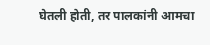घेतली होती, तर पालकांनी आमचा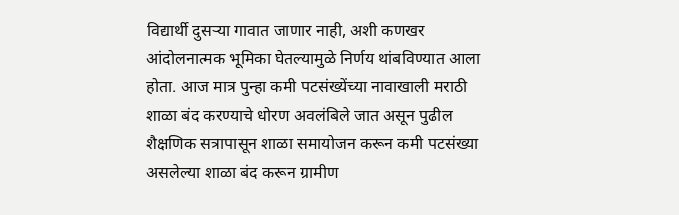विद्यार्थी दुसऱ्या गावात जाणार नाही, अशी कणखर आंदोलनात्मक भूमिका घेतल्यामुळे निर्णय थांबविण्यात आला होता. आज मात्र पुन्हा कमी पटसंख्येंच्या नावाखाली मराठी शाळा बंद करण्याचे धोरण अवलंबिले जात असून पुढील शैक्षणिक सत्रापासून शाळा समायोजन करून कमी पटसंख्या असलेल्या शाळा बंद करून ग्रामीण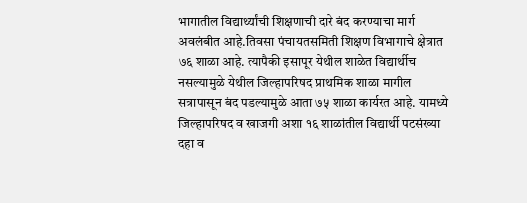भागातील विद्यार्थ्यांची शिक्षणाची दारे बंद करण्याचा मार्ग अवलंबीत आहे.तिवसा पंचायतसमिती शिक्षण विभागाचे क्षेत्रात ७६ शाळा आहे. त्यापैकी इसापूर येथील शाळेत विद्यार्थीच नसल्यामुळे येथील जिल्हापरिषद प्राथमिक शाळा मागील सत्रापासून बंद पडल्यामुळे आता ७५ शाळा कार्यरत आहे. यामध्ये जिल्हापरिषद व खाजगी अशा १६ शाळांतील विद्यार्थी पटसंख्या दहा व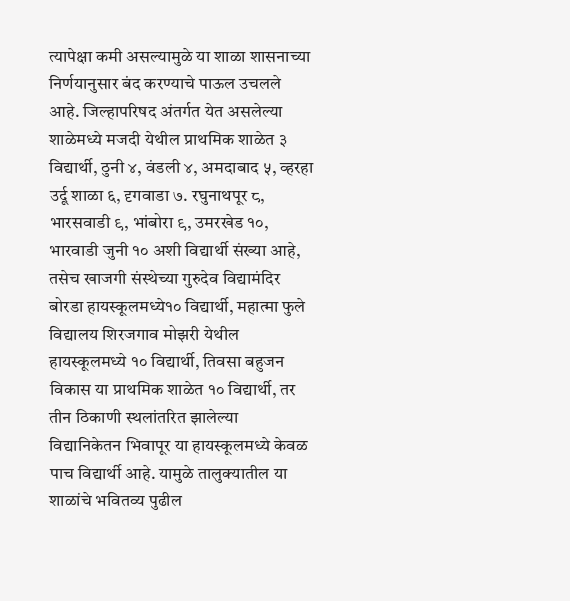त्यापेक्षा कमी असल्यामुळे या शाळा शासनाच्या निर्णयानुसार बंद करण्याचे पाऊल उचलले आहे. जिल्हापरिषद अंतर्गत येत असलेल्या शाळेमध्ये मजदी येथील प्राथमिक शाळेत ३ विद्यार्थी, ठुनी ४, वंडली ४, अमदाबाद ५, व्हरहा उर्दू शाळा ६, दृगवाडा ७. रघुनाथपूर ८, भारसवाडी ९, भांबोरा ९, उमरखेड १०, भारवाडी जुनी १० अशी विद्यार्थी संख्या आहे, तसेच खाजगी संस्थेच्या गुरुदेव विद्यामंदिर बोरडा हायस्कूलमध्ये१० विद्यार्थी, महात्मा फुले विद्यालय शिरजगाव मोझरी येथील हायस्कूलमध्ये १० विद्यार्थी, तिवसा बहुजन विकास या प्राथमिक शाळेत १० विद्यार्थी, तर तीन ठिकाणी स्थलांतरित झालेल्या विद्यानिकेतन भिवापूर या हायस्कूलमध्ये केवळ पाच विद्यार्थी आहे. यामुळे तालुक्यातील या शाळांचे भवितव्य पुढील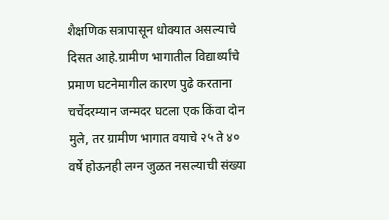शैक्षणिक सत्रापासून धोक्यात असल्याचे दिसत आहे.ग्रामीण भागातील विद्यार्थ्यांचे प्रमाण घटनेमागील कारण पुढे करताना चर्चेदरम्यान जन्मदर घटला एक किंवा दोन मुले, तर ग्रामीण भागात वयाचे २५ ते ४० वर्षे होऊनही लग्न जुळत नसल्याची संख्या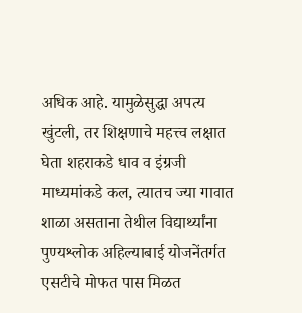अधिक आहे. यामुळेसुद्धा अपत्य खुंटली, तर शिक्षणाचे महत्त्व लक्षात घेता शहराकडे धाव व इंग्रजी माध्यमांकडे कल, त्यातच ज्या गावात शाळा असताना तेथील विद्यार्थ्यांना पुण्यश्लोक अहिल्याबाई योजनेंतर्गत एसटीचे मोफत पास मिळत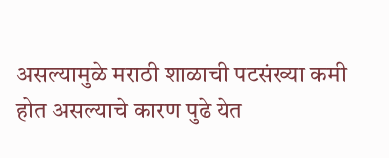असल्यामुळे मराठी शाळाची पटसंख्या कमी होत असल्याचे कारण पुढे येत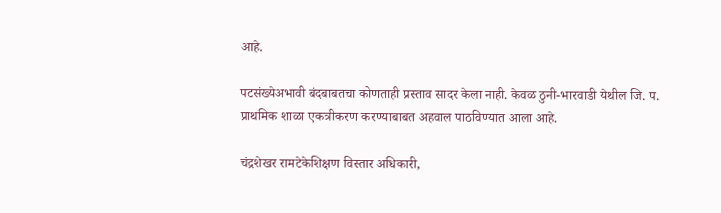आहे.

पटसंख्येअभावी बंदबाबतचा कोणताही प्रस्ताव सादर केला नाही. केवळ ठुनी-भारवाडी येथील जि. प. प्राथमिक शाळा एकत्रीकरण करण्याबाबत अहवाल पाठविण्यात आला आहे.

चंद्रशेखर रामटेकेशिक्षण विस्तार अधिकारी,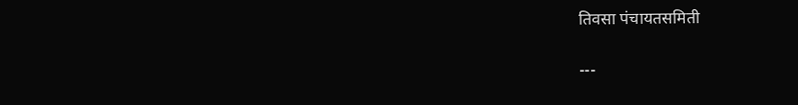तिवसा पंचायतसमिती

---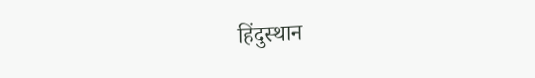हिंदुस्थान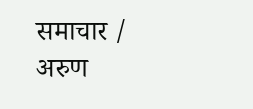समाचार / अरुण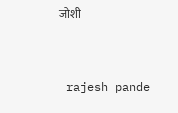जोशी


 rajesh pande